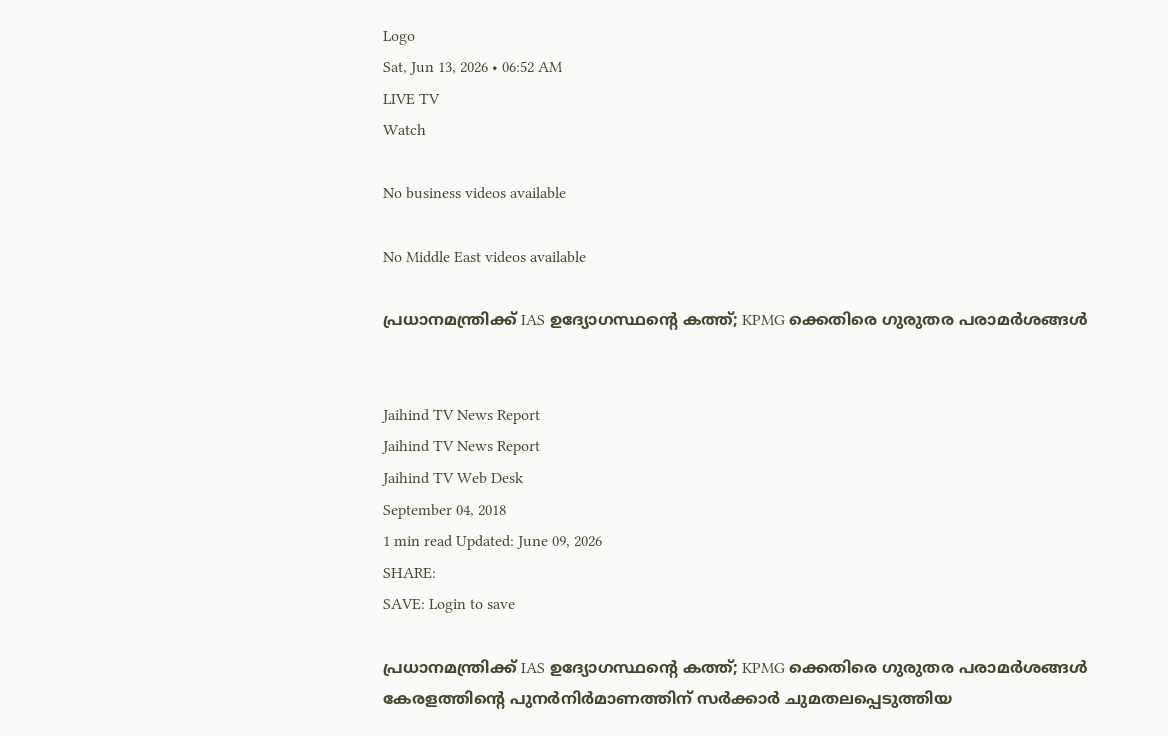Logo
Sat, Jun 13, 2026 • 06:52 AM
LIVE TV
Watch

No business videos available

No Middle East videos available

പ്രധാനമന്ത്രിക്ക് IAS ഉദ്യോഗസ്ഥന്‍റെ കത്ത്; KPMG ക്കെതിരെ ഗുരുതര പരാമര്‍ശങ്ങള്‍


Jaihind TV News Report
Jaihind TV News Report
Jaihind TV Web Desk
September 04, 2018
1 min read Updated: June 09, 2026
SHARE:
SAVE: Login to save

പ്രധാനമന്ത്രിക്ക് IAS ഉദ്യോഗസ്ഥന്‍റെ കത്ത്; KPMG ക്കെതിരെ ഗുരുതര പരാമര്‍ശങ്ങള്‍
കേരളത്തിന്റെ പുനർനിർമാണത്തിന് സർക്കാർ ചുമതലപ്പെടുത്തിയ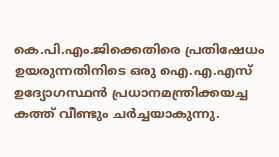കെ.പി.എം.ജിക്കെതിരെ പ്രതിഷേധം ഉയരുന്നതിനിടെ ഒരു ഐ.എ.എസ് ഉദ്യോഗസ്ഥൻ പ്രധാനമന്ത്രിക്കയച്ച കത്ത് വീണ്ടും ചർച്ചയാകുന്നു.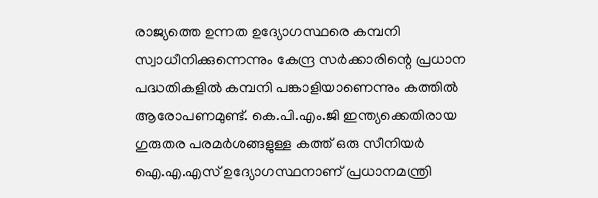രാജ്യത്തെ ഉന്നത ഉദ്യോഗസ്ഥരെ കമ്പനി സ്വാധീനിക്കുന്നെന്നും കേന്ദ്ര സർക്കാരിന്റെ പ്രധാന പദ്ധതികളിൽ കമ്പനി പങ്കാളിയാണെന്നും കത്തിൽ ആരോപണമുണ്ട്. കെ.പി.എം.ജി ഇന്ത്യക്കെതിരായ ഗുരുതര പരമർശങ്ങളുള്ള കത്ത് ഒരു സീനിയർ ഐ.എ.എസ് ഉദ്യോഗസ്ഥനാണ് പ്രധാനമന്ത്രി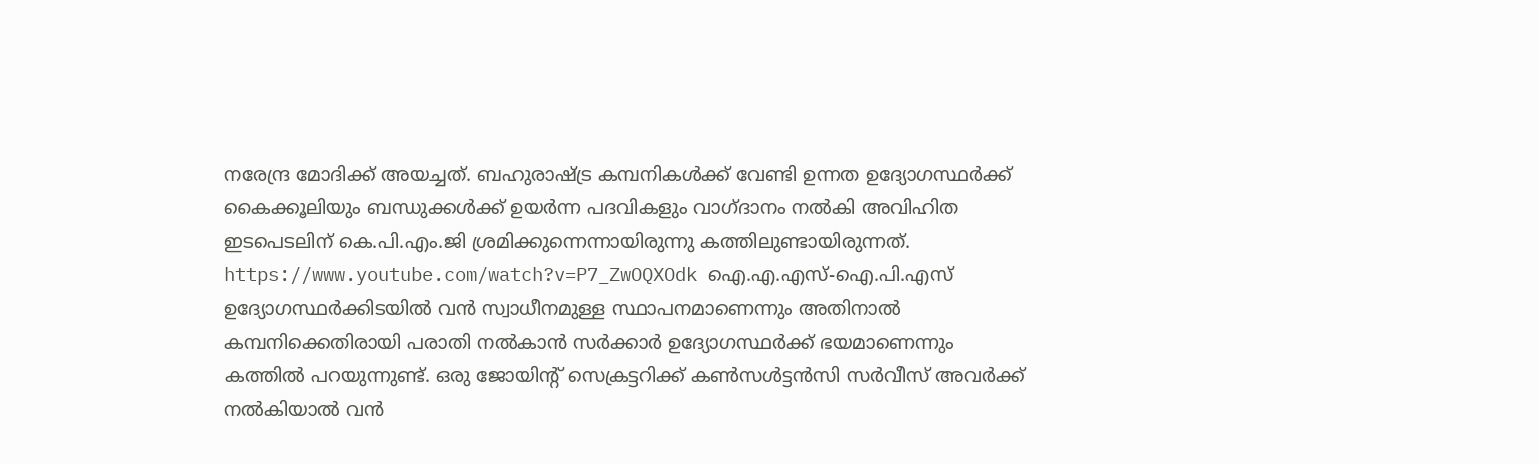നരേന്ദ്ര മോദിക്ക് അയച്ചത്. ബഹുരാഷ്ട്ര കമ്പനികൾക്ക് വേണ്ടി ഉന്നത ഉദ്യോഗസ്ഥർക്ക് കൈക്കൂലിയും ബന്ധുക്കൾക്ക് ഉയർന്ന പദവികളും വാഗ്ദാനം നൽകി അവിഹിത ഇടപെടലിന് കെ.പി.എം.ജി ശ്രമിക്കുന്നെന്നായിരുന്നു കത്തിലുണ്ടായിരുന്നത്. https://www.youtube.com/watch?v=P7_ZwOQXOdk ഐ.എ.എസ്-ഐ.പി.എസ് ഉദ്യോഗസ്ഥർക്കിടയിൽ വൻ സ്വാധീനമുള്ള സ്ഥാപനമാണെന്നും അതിനാൽ കമ്പനിക്കെതിരായി പരാതി നൽകാൻ സർക്കാർ ഉദ്യോഗസ്ഥർക്ക് ഭയമാണെന്നും കത്തിൽ പറയുന്നുണ്ട്. ഒരു ജോയിന്റ് സെക്രട്ടറിക്ക് കൺസള്‍ട്ടൻസി സർവീസ് അവർക്ക് നൽകിയാൽ വൻ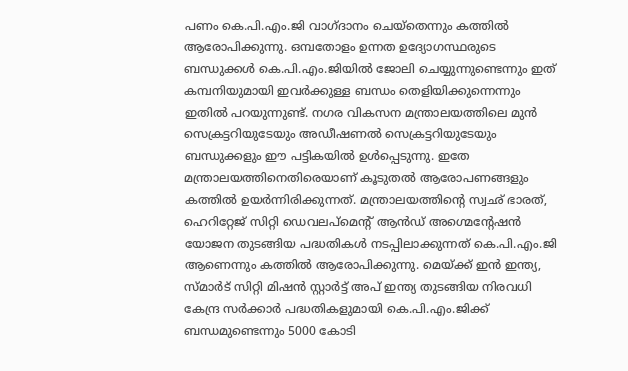പണം കെ.പി.എം.ജി വാഗ്ദാനം ചെയ്‌തെന്നും കത്തിൽ ആരോപിക്കുന്നു. ഒമ്പതോളം ഉന്നത ഉദ്യോഗസ്ഥരുടെ ബന്ധുക്കൾ കെ.പി.എം.ജിയിൽ ജോലി ചെയ്യുന്നുണ്ടെന്നും ഇത് കമ്പനിയുമായി ഇവർക്കുള്ള ബന്ധം തെളിയിക്കുന്നെന്നും ഇതിൽ പറയുന്നുണ്ട്. നഗര വികസന മന്ത്രാലയത്തിലെ മുൻ സെക്രട്ടറിയുടേയും അഡീഷണൽ സെക്രട്ടറിയുടേയും ബന്ധുക്കളും ഈ പട്ടികയിൽ ഉൾപ്പെടുന്നു. ഇതേ മന്ത്രാലയത്തിനെതിരെയാണ് കൂടുതൽ ആരോപണങ്ങളും കത്തിൽ ഉയർന്നിരിക്കുന്നത്. മന്ത്രാലയത്തിന്റെ സ്വഛ് ഭാരത്, ഹെറിറ്റേജ് സിറ്റി ഡെവലപ്‌മെന്റ് ആൻഡ് അഗ്മെന്റേഷൻ യോജന തുടങ്ങിയ പദ്ധതികൾ നടപ്പിലാക്കുന്നത് കെ.പി.എം.ജി ആണെന്നും കത്തിൽ ആരോപിക്കുന്നു. മെയ്ക്ക് ഇൻ ഇന്ത്യ, സ്മാർട് സിറ്റി മിഷൻ സ്റ്റാർട്ട് അപ് ഇന്ത്യ തുടങ്ങിയ നിരവധി കേന്ദ്ര സർക്കാർ പദ്ധതികളുമായി കെ.പി.എം.ജിക്ക് ബന്ധമുണ്ടെന്നും 5000 കോടി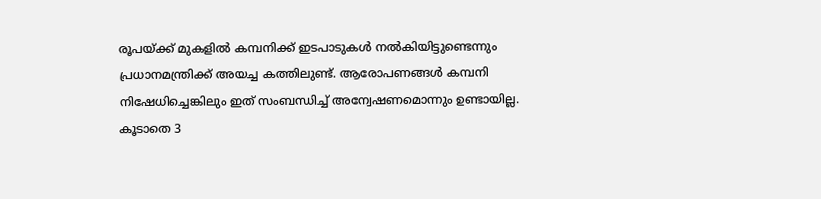രൂപയ്ക്ക് മുകളിൽ കമ്പനിക്ക് ഇടപാടുകൾ നൽകിയിട്ടുണ്ടെന്നും പ്രധാനമന്ത്രിക്ക് അയച്ച കത്തിലുണ്ട്. ആരോപണങ്ങൾ കമ്പനി നിഷേധിച്ചെങ്കിലും ഇത് സംബന്ധിച്ച് അന്വേഷണമൊന്നും ഉണ്ടായില്ല. കൂടാതെ 3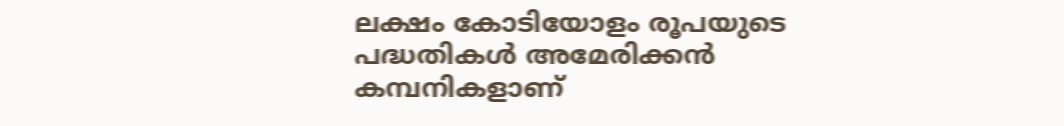ലക്ഷം കോടിയോളം രൂപയുടെ പദ്ധതികൾ അമേരിക്കൻ കമ്പനികളാണ്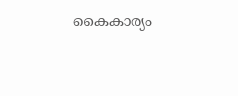കൈകാര്യം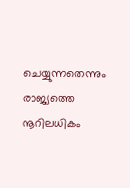ചെയ്യുന്നതെന്നും രാജ്യത്തെ നൂറിലധികം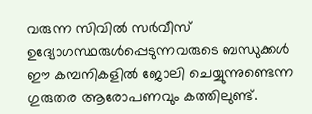വരുന്ന സിവിൽ സർവീസ് ഉദ്യോഗസ്ഥരുൾപ്പെടുന്നവരുടെ ബന്ധുക്കൾ ഈ കമ്പനികളിൽ ജോലി ചെയ്യുന്നുണ്ടെന്ന ഗുരുതര ആരോപണവും കത്തിലുണ്ട്.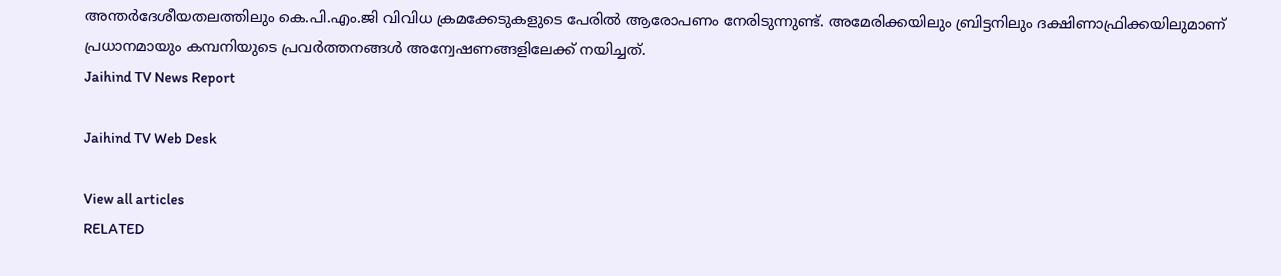അന്തർദേശീയതലത്തിലും കെ.പി.എം.ജി വിവിധ ക്രമക്കേടുകളുടെ പേരിൽ ആരോപണം നേരിടുന്നുണ്ട്. അമേരിക്കയിലും ബ്രിട്ടനിലും ദക്ഷിണാഫ്രിക്കയിലുമാണ് പ്രധാനമായും കമ്പനിയുടെ പ്രവർത്തനങ്ങൾ അന്വേഷണങ്ങളിലേക്ക് നയിച്ചത്.
Jaihind TV News Report

Jaihind TV Web Desk

View all articles
RELATED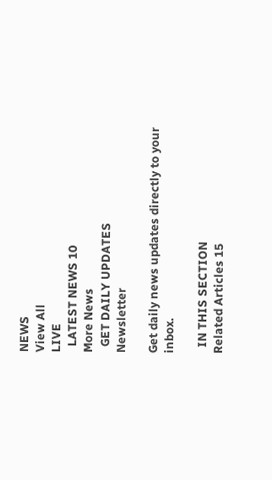NEWS
View All
LIVE
  LATEST NEWS 10
More News
  GET DAILY UPDATES
Newsletter

Get daily news updates directly to your inbox.

  IN THIS SECTION
Related Articles 15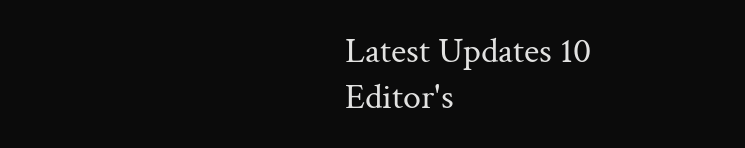Latest Updates 10
Editor's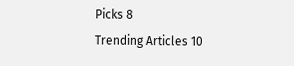Picks 8
Trending Articles 10